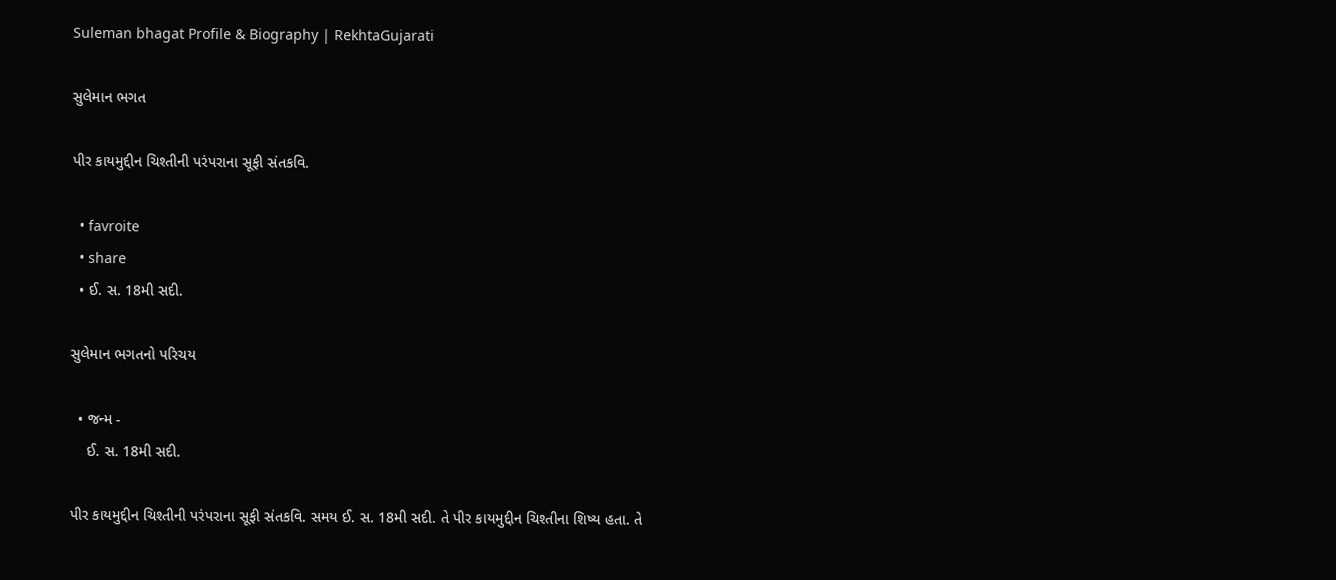Suleman bhagat Profile & Biography | RekhtaGujarati

સુલેમાન ભગત

પીર કાયમુદ્દીન ચિશ્તીની પરંપરાના સૂફી સંતકવિ.

  • favroite
  • share
  • ઈ. સ. 18મી સદી.

સુલેમાન ભગતનો પરિચય

  • જન્મ -
    ઈ. સ. 18મી સદી.

પીર કાયમુદ્દીન ચિશ્તીની પરંપરાના સૂફી સંતકવિ. સમય ઈ. સ. 18મી સદી. તે પીર કાયમુદ્દીન ચિશ્તીના શિષ્ય હતા. તે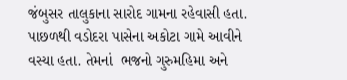જંબુસર તાલુકાના સારોદ ગામના રહેવાસી હતા. પાછળથી વડોદરા પાસેના અકોટા ગામે આવીને વસ્યા હતા. તેમનાં  ભજનો ગુરુમહિમા અને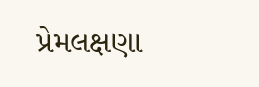પ્રેમલક્ષણા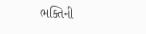ભક્તિની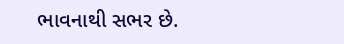ભાવનાથી સભર છે.